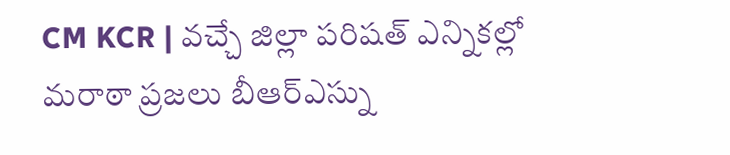CM KCR | వచ్చే జిల్లా పరిషత్ ఎన్నికల్లో మరాఠా ప్రజలు బీఆర్ఎస్ను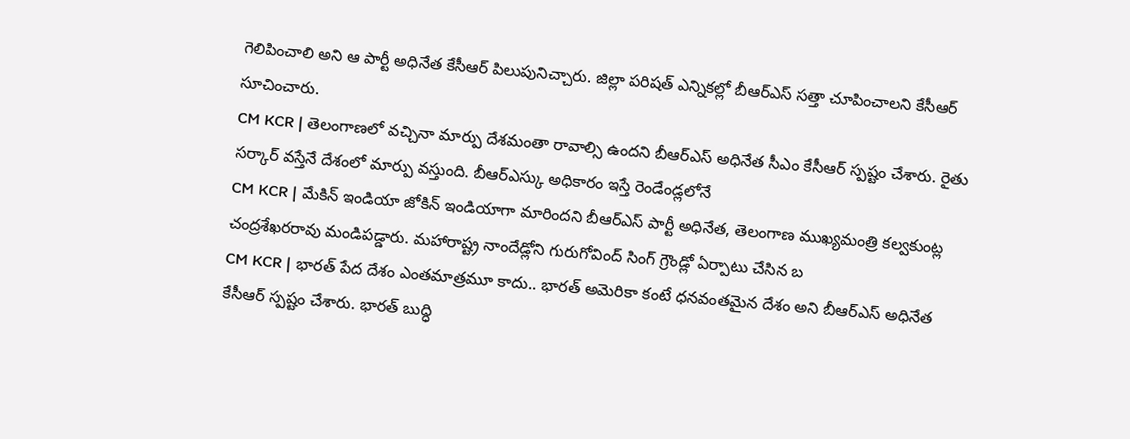గెలిపించాలి అని ఆ పార్టీ అధినేత కేసీఆర్ పిలుపునిచ్చారు. జిల్లా పరిషత్ ఎన్నికల్లో బీఆర్ఎస్ సత్తా చూపించాలని కేసీఆర్ సూచించారు.
CM KCR | తెలంగాణలో వచ్చినా మార్పు దేశమంతా రావాల్సి ఉందని బీఆర్ఎస్ అధినేత సీఎం కేసీఆర్ స్పష్టం చేశారు. రైతు సర్కార్ వస్తేనే దేశంలో మార్పు వస్తుంది. బీఆర్ఎస్కు అధికారం ఇస్తే రెండేండ్లలోనే
CM KCR | మేకిన్ ఇండియా జోకిన్ ఇండియాగా మారిందని బీఆర్ఎస్ పార్టీ అధినేత, తెలంగాణ ముఖ్యమంత్రి కల్వకుంట్ల చంద్రశేఖరరావు మండిపడ్డారు. మహారాష్ట్ర నాందేడ్లోని గురుగోవింద్ సింగ్ గ్రౌండ్లో ఏర్పాటు చేసిన బ
CM KCR | భారత్ పేద దేశం ఎంతమాత్రమూ కాదు.. భారత్ అమెరికా కంటే ధనవంతమైన దేశం అని బీఆర్ఎస్ అధినేత కేసీఆర్ స్పష్టం చేశారు. భారత్ బుద్ధి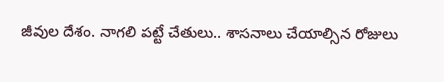జీవుల దేశం. నాగలి పట్టే చేతులు.. శాసనాలు చేయాల్సిన రోజులు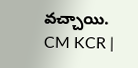వచ్చాయి.
CM KCR |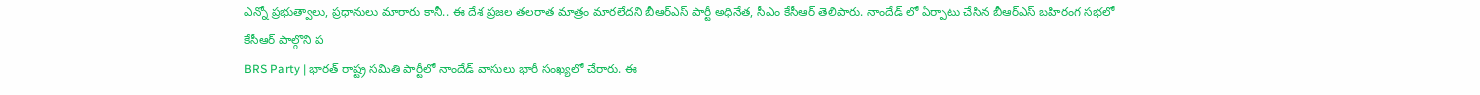ఎన్నో ప్రభుత్వాలు, ప్రధానులు మారారు కానీ.. ఈ దేశ ప్రజల తలరాత మాత్రం మారలేదని బీఆర్ఎస్ పార్టీ అధినేత, సీఎం కేసీఆర్ తెలిపారు. నాందేడ్ లో ఏర్పాటు చేసిన బీఆర్ఎస్ బహిరంగ సభలో కేసీఆర్ పాల్గొని ప
BRS Party | భారత్ రాష్ట్ర సమితి పార్టీలో నాందేడ్ వాసులు భారీ సంఖ్యలో చేరారు. ఈ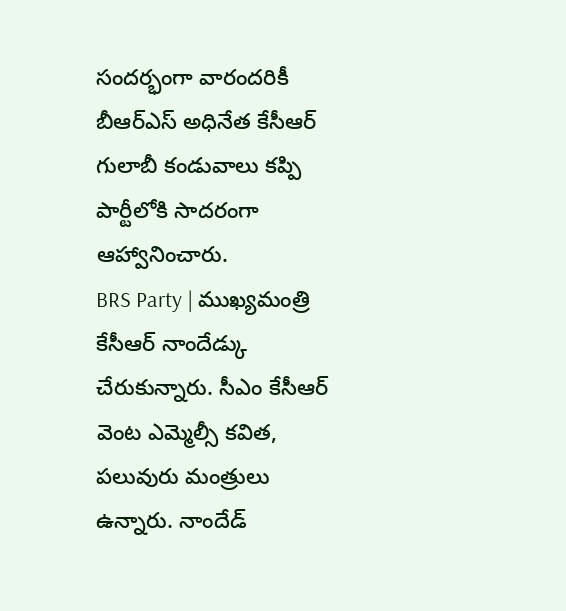సందర్భంగా వారందరికీ బీఆర్ఎస్ అధినేత కేసీఆర్ గులాబీ కండువాలు కప్పి పార్టీలోకి సాదరంగా ఆహ్వానించారు.
BRS Party | ముఖ్యమంత్రి కేసీఆర్ నాందేడ్కు చేరుకున్నారు. సీఎం కేసీఆర్ వెంట ఎమ్మెల్సీ కవిత, పలువురు మంత్రులు ఉన్నారు. నాందేడ్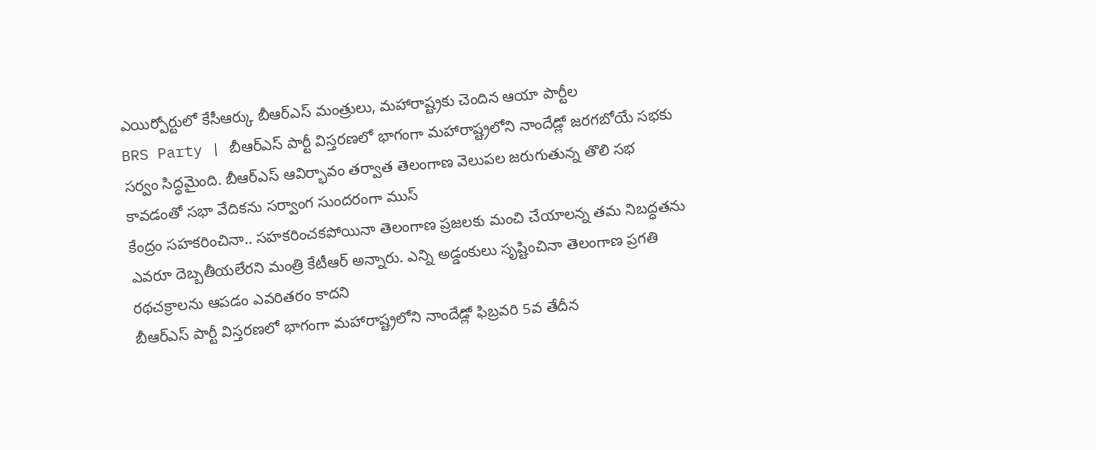ఎయిర్పోర్టులో కేసీఆర్కు బీఆర్ఎస్ మంత్రులు, మహారాష్ట్రకు చెందిన ఆయా పార్టీల
BRS Party | బీఆర్ఎస్ పార్టీ విస్తరణలో భాగంగా మహారాష్ట్రలోని నాందేడ్లో జరగబోయే సభకు సర్వం సిద్ధమైంది. బీఆర్ఎస్ ఆవిర్భావం తర్వాత తెలంగాణ వెలుపల జరుగుతున్న తొలి సభ కావడంతో సభా వేదికను సర్వాంగ సుందరంగా ముస్
కేంద్రం సహకరించినా.. సహకరించకపోయినా తెలంగాణ ప్రజలకు మంచి చేయాలన్న తమ నిబద్ధతను ఎవరూ దెబ్బతీయలేరని మంత్రి కేటీఆర్ అన్నారు. ఎన్ని అడ్డంకులు సృష్టించినా తెలంగాణ ప్రగతి రథచక్రాలను ఆపడం ఎవరితరం కాదని
బీఆర్ఎస్ పార్టీ విస్తరణలో భాగంగా మహారాష్ట్రలోని నాందేడ్లో ఫిబ్రవరి 5వ తేదీన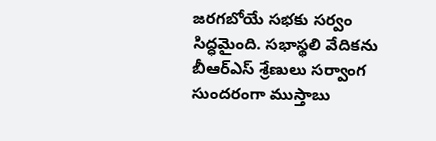జరగబోయే సభకు సర్వం సిద్ధమైంది. సభాస్థలి వేదికను బీఆర్ఎస్ శ్రేణులు సర్వాంగ సుందరంగా ముస్తాబు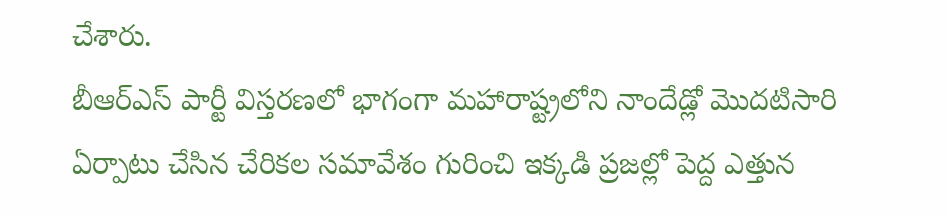చేశారు.
బీఆర్ఎస్ పార్టీ విస్తరణలో భాగంగా మహారాష్ట్రలోని నాందేడ్లో మొదటిసారి ఏర్పాటు చేసిన చేరికల సమావేశం గురించి ఇక్కడి ప్రజల్లో పెద్ద ఎత్తున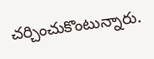చర్చించుకొంటున్నారు.